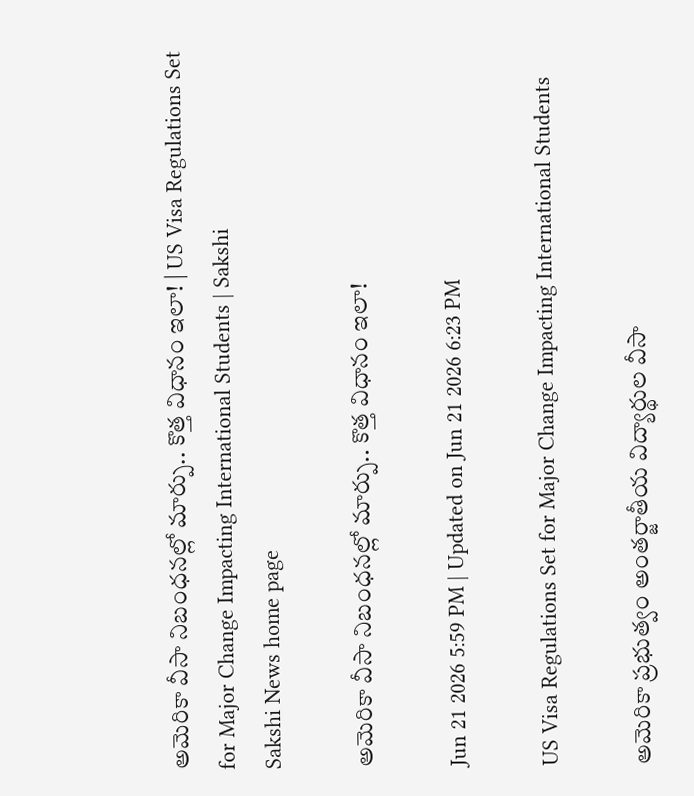అమెరికా వీసా నిబంధనల్లో మార్పు.. కొత్త విధానం ఇలా! | US Visa Regulations Set for Major Change Impacting International Students | Sakshi
Sakshi News home page

అమెరికా వీసా నిబంధనల్లో మార్పు.. కొత్త విధానం ఇలా!

Jun 21 2026 5:59 PM | Updated on Jun 21 2026 6:23 PM

US Visa Regulations Set for Major Change Impacting International Students

అమెరికా ప్రభుత్వం అంతర్జాతీయ విద్యార్థుల వీసా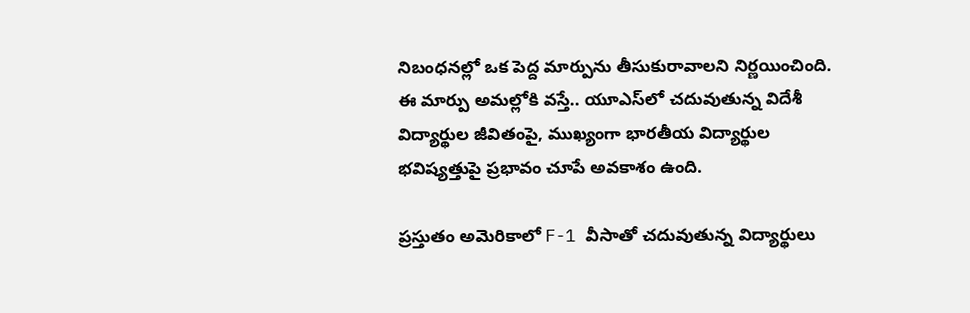నిబంధనల్లో ఒక పెద్ద మార్పును తీసుకురావాలని నిర్ణయించింది. ఈ మార్పు అమల్లోకి వస్తే.. యూఎస్‌లో చదువుతున్న విదేశీ విద్యార్థుల జీవితంపై, ముఖ్యంగా భారతీయ విద్యార్థుల భవిష్యత్తుపై ప్రభావం చూపే అవకాశం ఉంది.

ప్రస్తుతం అమెరికాలో F-1 వీసాతో చదువుతున్న విద్యార్థులు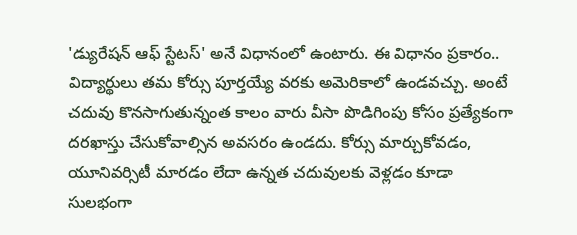'డ్యురేషన్ ఆఫ్ స్టేటస్' అనే విధానంలో ఉంటారు. ఈ విధానం ప్రకారం.. విద్యార్థులు తమ కోర్సు పూర్తయ్యే వరకు అమెరికాలో ఉండవచ్చు. అంటే చదువు కొనసాగుతున్నంత కాలం వారు వీసా పొడిగింపు కోసం ప్రత్యేకంగా దరఖాస్తు చేసుకోవాల్సిన అవసరం ఉండదు. కోర్సు మార్చుకోవడం, యూనివర్సిటీ మారడం లేదా ఉన్నత చదువులకు వెళ్లడం కూడా సులభంగా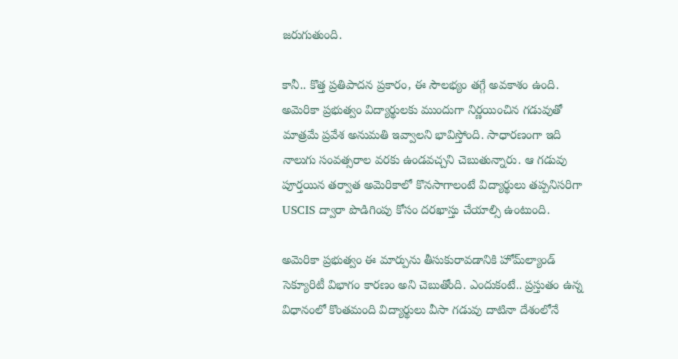జరుగుతుంది.

కానీ.. కొత్త ప్రతిపాదన ప్రకారం, ఈ సౌలభ్యం తగ్గే అవకాశం ఉంది. అమెరికా ప్రభుత్వం విద్యార్థులకు ముందుగా నిర్ణయించిన గడువుతో మాత్రమే ప్రవేశ అనుమతి ఇవ్వాలని భావిస్తోంది. సాధారణంగా ఇది నాలుగు సంవత్సరాల వరకు ఉండవచ్చని చెబుతున్నారు. ఆ గడువు పూర్తయిన తర్వాత అమెరికాలో కొనసాగాలంటే విద్యార్థులు తప్పనిసరిగా USCIS ద్వారా పొడిగింపు కోసం దరఖాస్తు చేయాల్సి ఉంటుంది.

అమెరికా ప్రభుత్వం ఈ మార్పును తీసుకురావడానికి హోమ్‌ల్యాండ్ సెక్యూరిటీ విభాగం కారణం అని చెబుతోంది. ఎందుకంటే.. ప్రస్తుతం ఉన్న విధానంలో కొంతమంది విద్యార్థులు వీసా గడువు దాటినా దేశంలోనే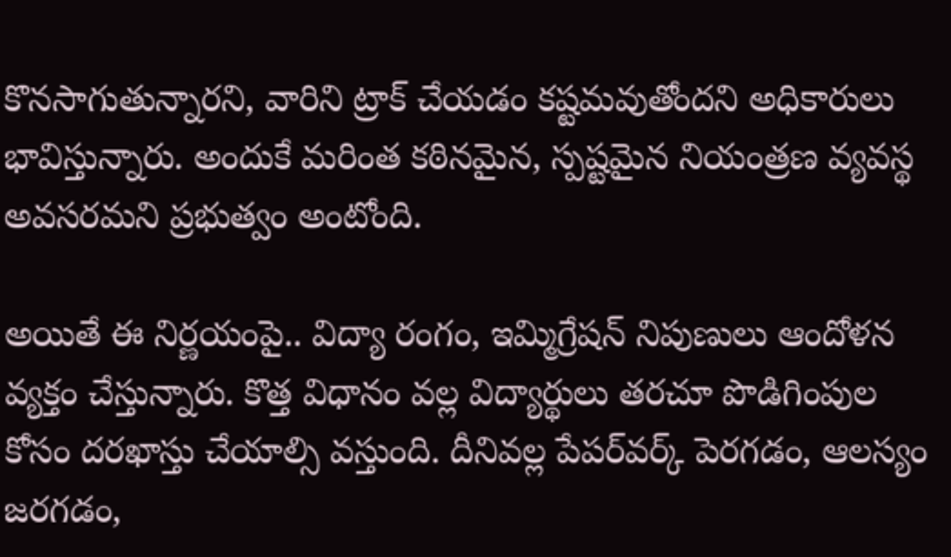కొనసాగుతున్నారని, వారిని ట్రాక్ చేయడం కష్టమవుతోందని అధికారులు భావిస్తున్నారు. అందుకే మరింత కఠినమైన, స్పష్టమైన నియంత్రణ వ్యవస్థ అవసరమని ప్రభుత్వం అంటోంది.

అయితే ఈ నిర్ణయంపై.. విద్యా రంగం, ఇమ్మిగ్రేషన్ నిపుణులు ఆందోళన వ్యక్తం చేస్తున్నారు. కొత్త విధానం వల్ల విద్యార్థులు తరచూ పొడిగింపుల కోసం దరఖాస్తు చేయాల్సి వస్తుంది. దీనివల్ల పేపర్‌వర్క్ పెరగడం, ఆలస్యం జరగడం,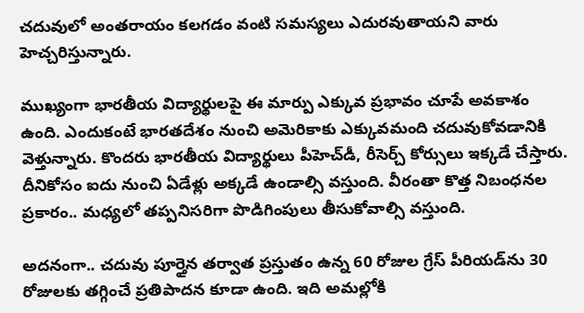చదువులో అంతరాయం కలగడం వంటి సమస్యలు ఎదురవుతాయని వారు హెచ్చరిస్తున్నారు.

ముఖ్యంగా భారతీయ విద్యార్థులపై ఈ మార్పు ఎక్కువ ప్రభావం చూపే అవకాశం ఉంది. ఎందుకంటే భారతదేశం నుంచి అమెరికాకు ఎక్కువమంది చదువుకోవడానికి వెళ్తున్నారు. కొందరు భారతీయ విద్యార్థులు పీహెచ్‌డీ, రీసెర్చ్ కోర్సులు ఇక్కడే చేస్తారు. దీనికోసం ఐదు నుంచి ఏడేళ్లు అక్కడే ఉండాల్సి వస్తుంది. వీరంతా కొత్త నిబంధనల ప్రకారం.. మధ్యలో తప్పనిసరిగా పొడిగింపులు తీసుకోవాల్సి వస్తుంది.

అదనంగా.. చదువు పూర్తైన తర్వాత ప్రస్తుతం ఉన్న 60 రోజుల గ్రేస్ పీరియడ్‌ను 30 రోజులకు తగ్గించే ప్రతిపాదన కూడా ఉంది. ఇది అమల్లోకి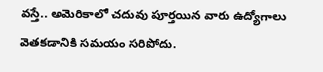వస్తే.. అమెరికాలో చదువు పూర్తయిన వారు ఉద్యోగాలు వెతకడానికి సమయం సరిపోదు.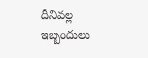దీనివల్ల ఇబ్బందులు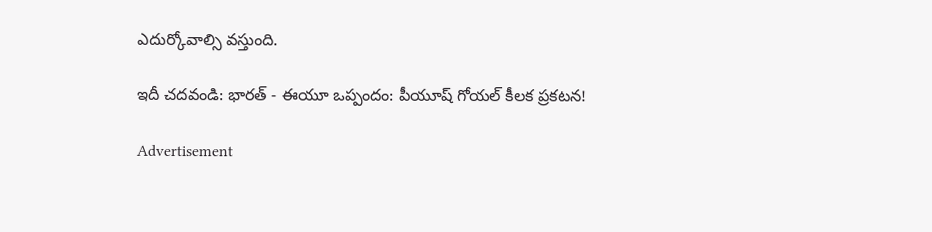ఎదుర్కోవాల్సి వస్తుంది.

ఇదీ చదవండి: భారత్ - ఈయూ ఒప్పందం: పీయూష్ గోయల్ కీలక ప్రకటన!

Advertisement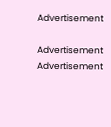Advertisement

Advertisement
Advertisement